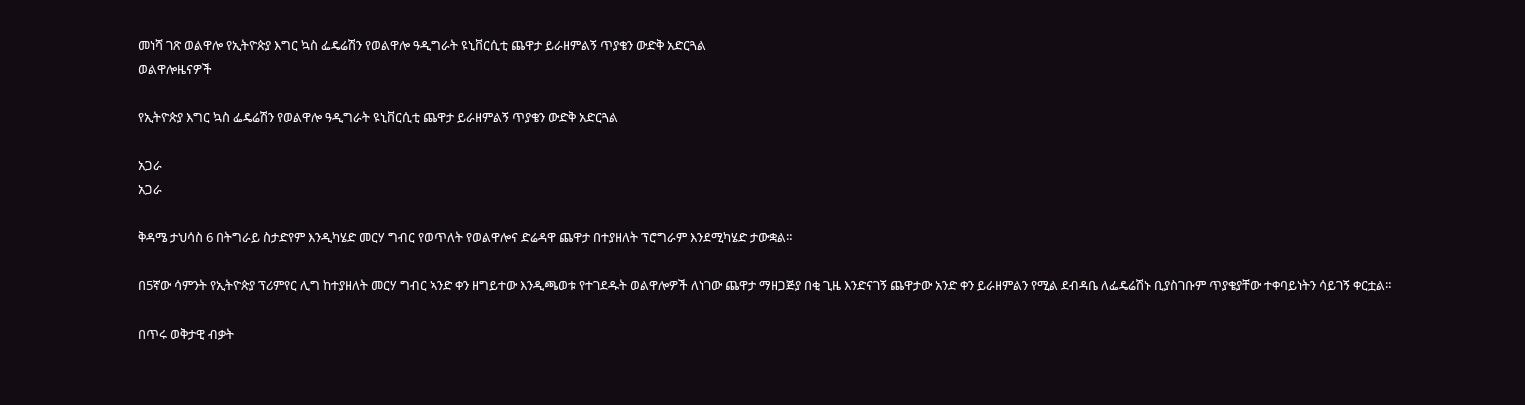መነሻ ገጽ ወልዋሎ የኢትዮጵያ እግር ኳስ ፌዴሬሽን የወልዋሎ ዓዲግራት ዩኒቨርሲቲ ጨዋታ ይራዘምልኝ ጥያቄን ውድቅ አድርጓል
ወልዋሎዜናዎች

የኢትዮጵያ እግር ኳስ ፌዴሬሽን የወልዋሎ ዓዲግራት ዩኒቨርሲቲ ጨዋታ ይራዘምልኝ ጥያቄን ውድቅ አድርጓል

አጋራ
አጋራ

ቅዳሜ ታህሳስ 6 በትግራይ ስታድየም እንዲካሄድ መርሃ ግብር የወጥለት የወልዋሎና ድሬዳዋ ጨዋታ በተያዘለት ፕሮግራም እንደሚካሄድ ታውቋል።

በ5ኛው ሳምንት የኢትዮጵያ ፕሪምየር ሊግ ከተያዘለት መርሃ ግብር ኣንድ ቀን ዘግይተው እንዲጫወቱ የተገደዱት ወልዋሎዎች ለነገው ጨዋታ ማዘጋጅያ በቂ ጊዜ እንድናገኝ ጨዋታው አንድ ቀን ይራዘምልን የሚል ደብዳቤ ለፌዴሬሽኑ ቢያስገቡም ጥያቄያቸው ተቀባይነትን ሳይገኝ ቀርቷል።

በጥሩ ወቅታዊ ብቃት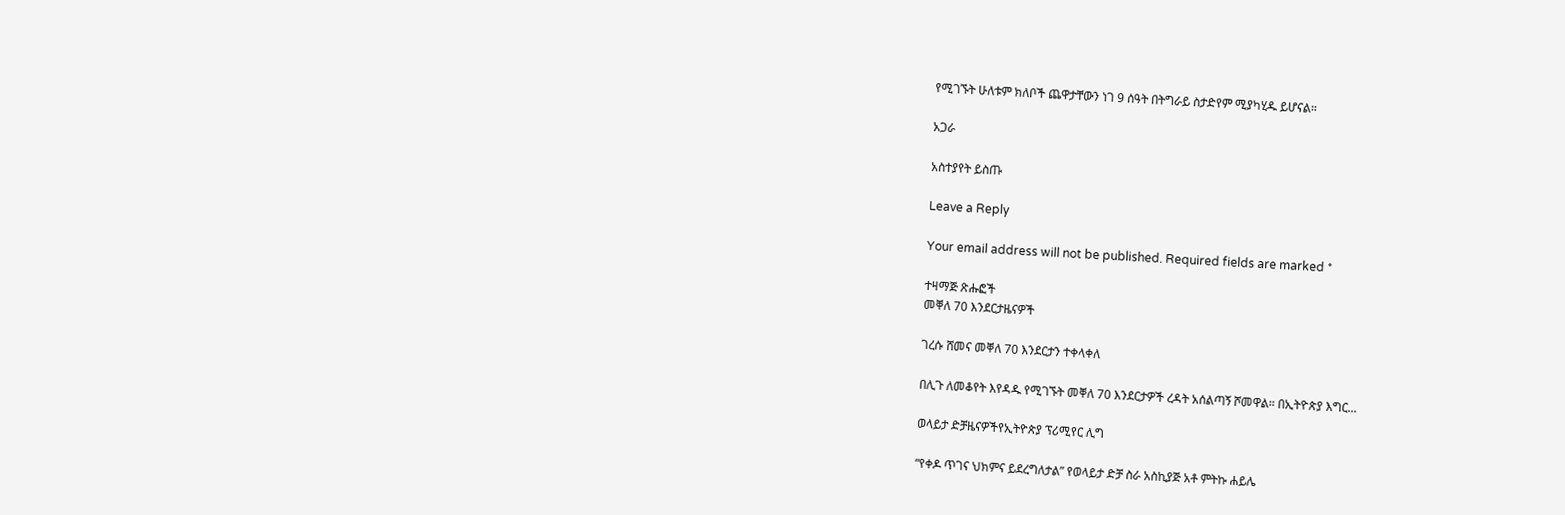የሚገኙት ሁለቱም ክለቦች ጨዋታቸውን ነገ 9 ሰዓት በትግራይ ስታድየም ሚያካሂዱ ይሆናል።

አጋራ

አስተያየት ይስጡ

Leave a Reply

Your email address will not be published. Required fields are marked *

ተዛማጅ ጽሑፎች
መቐለ 70 እንደርታዜናዎች

ገረሱ ሸመና መቐለ 70 እንደርታን ተቀላቀለ

በሊጉ ለመቆየት እየዳዱ የሚገኙት መቐለ 70 እንደርታዎች ረዳት አሰልጣኝ ሾመዋል። በኢትዮጵያ እግር...

ወላይታ ድቻዜናዎችየኢትዮጵያ ፕሪሚየር ሊግ

“የቀዶ ጥገና ህክምና ይደረግለታል” የወላይታ ድቻ ስራ አስኪያጅ አቶ ምትኩ ሐይሌ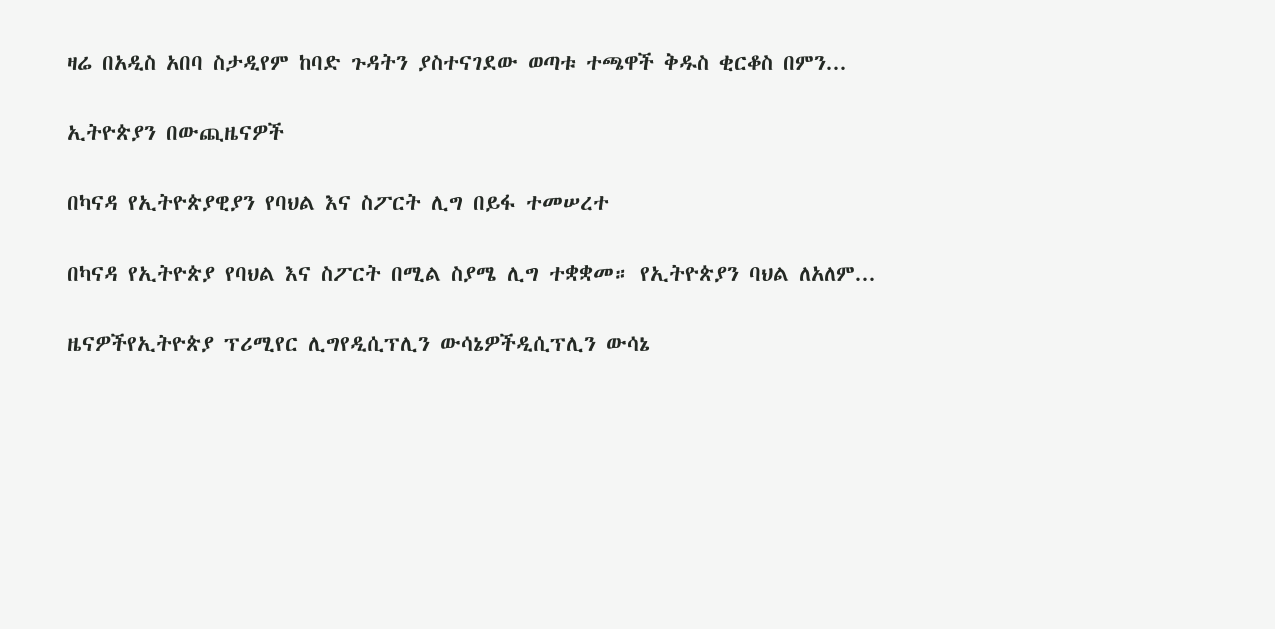ዛሬ በአዲስ አበባ ስታዲየም ከባድ ጉዳትን ያስተናገደው ወጣቱ ተጫዋች ቅዱስ ቂርቆስ በምን...

ኢትዮጵያን በውጪዜናዎች

በካናዳ የኢትዮጵያዊያን የባህል እና ስፖርት ሊግ በይፋ ተመሠረተ

በካናዳ የኢትዮጵያ የባህል እና ስፖርት በሚል ስያሜ ሊግ ተቋቋመ። የኢትዮጵያን ባህል ለአለም...

ዜናዎችየኢትዮጵያ ፕሪሚየር ሊግየዲሲፕሊን ውሳኔዎችዲሲፕሊን ውሳኔ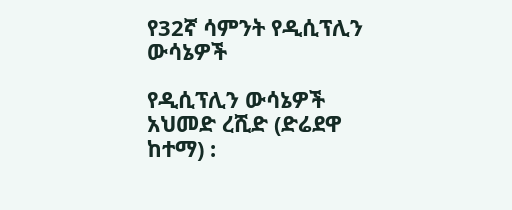የ32ኛ ሳምንት የዲሲፕሊን ውሳኔዎች

የዲሲፕሊን ውሳኔዎች አህመድ ረሺድ (ድሬደዋ ከተማ) :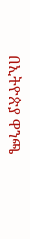በኢትዮጵያ ዋንጫ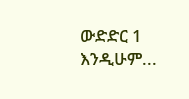ውድድር 1 እንዲሁም...